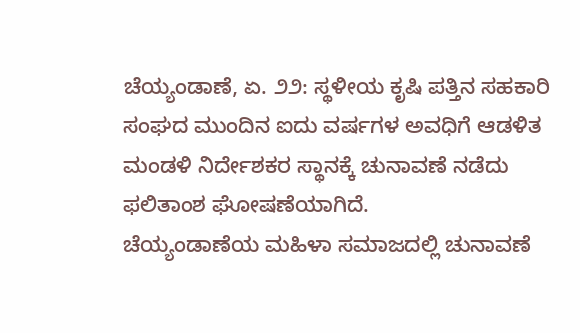ಚೆಯ್ಯಂಡಾಣೆ, ಏ. ೨೨: ಸ್ಥಳೀಯ ಕೃಷಿ ಪತ್ತಿನ ಸಹಕಾರಿ ಸಂಘದ ಮುಂದಿನ ಐದು ವರ್ಷಗಳ ಅವಧಿಗೆ ಆಡಳಿತ ಮಂಡಳಿ ನಿರ್ದೇಶಕರ ಸ್ಥಾನಕ್ಕೆ ಚುನಾವಣೆ ನಡೆದು ಫಲಿತಾಂಶ ಘೋಷಣೆಯಾಗಿದೆ.
ಚೆಯ್ಯಂಡಾಣೆಯ ಮಹಿಳಾ ಸಮಾಜದಲ್ಲಿ ಚುನಾವಣೆ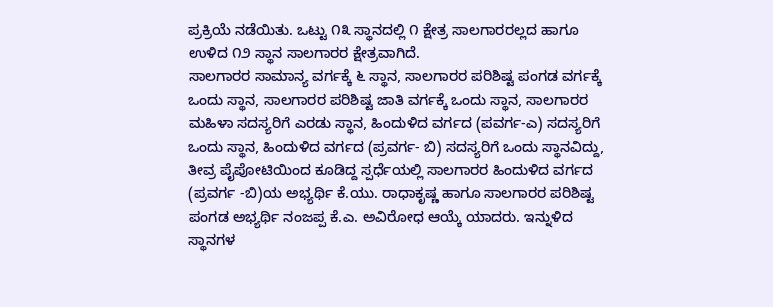ಪ್ರಕ್ರಿಯೆ ನಡೆಯಿತು. ಒಟ್ಟು ೧೩ ಸ್ಥಾನದಲ್ಲಿ ೧ ಕ್ಷೇತ್ರ ಸಾಲಗಾರರಲ್ಲದ ಹಾಗೂ ಉಳಿದ ೧೨ ಸ್ಥಾನ ಸಾಲಗಾರರ ಕ್ಷೇತ್ರವಾಗಿದೆ.
ಸಾಲಗಾರರ ಸಾಮಾನ್ಯ ವರ್ಗಕ್ಕೆ ೬ ಸ್ಥಾನ, ಸಾಲಗಾರರ ಪರಿಶಿಷ್ಟ ಪಂಗಡ ವರ್ಗಕ್ಕೆ ಒಂದು ಸ್ಥಾನ, ಸಾಲಗಾರರ ಪರಿಶಿಷ್ಟ ಜಾತಿ ವರ್ಗಕ್ಕೆ ಒಂದು ಸ್ಥಾನ, ಸಾಲಗಾರರ ಮಹಿಳಾ ಸದಸ್ಯರಿಗೆ ಎರಡು ಸ್ಥಾನ, ಹಿಂದುಳಿದ ವರ್ಗದ (ಪವರ್ಗ-ಎ) ಸದಸ್ಯರಿಗೆ ಒಂದು ಸ್ಥಾನ, ಹಿಂದುಳಿದ ವರ್ಗದ (ಪ್ರವರ್ಗ- ಬಿ) ಸದಸ್ಯರಿಗೆ ಒಂದು ಸ್ಥಾನವಿದ್ದು, ತೀವ್ರ ಪೈಪೋಟಿಯಿಂದ ಕೂಡಿದ್ದ ಸ್ಪರ್ಧೆಯಲ್ಲಿ ಸಾಲಗಾರರ ಹಿಂದುಳಿದ ವರ್ಗದ (ಪ್ರವರ್ಗ -ಬಿ)ಯ ಅಭ್ಯರ್ಥಿ ಕೆ.ಯು. ರಾಧಾಕೃಷ್ಣ ಹಾಗೂ ಸಾಲಗಾರರ ಪರಿಶಿಷ್ಟ ಪಂಗಡ ಅಭ್ಯರ್ಥಿ ನಂಜಪ್ಪ ಕೆ.ಎ. ಅವಿರೋಧ ಆಯ್ಕೆ ಯಾದರು. ಇನ್ನುಳಿದ ಸ್ಥಾನಗಳ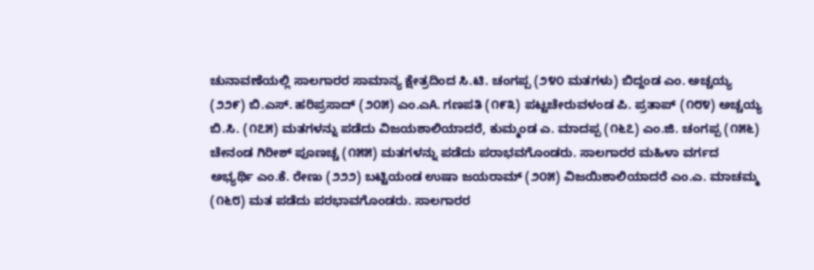ಚುನಾವಣೆಯಲ್ಲಿ ಸಾಲಗಾರರ ಸಾಮಾನ್ಯ ಕ್ಷೇತ್ರದಿಂದ ಸಿ.ಟಿ. ಚಂಗಪ್ಪ (೨೪೦ ಮತಗಳು) ಬಿದ್ದಂಡ ಎಂ. ಅಚ್ಚಯ್ಯ (೨೨೯) ಬಿ.ಎಸ್. ಹರಿಪ್ರಸಾದ್ (೨೦೫) ಎಂ.ಎA. ಗಣಪತಿ (೧೯೩) ಪಟ್ಟಚೇರುವಳಂಡ ಪಿ. ಪ್ರತಾಪ್ (೧೮೪) ಅಚ್ಚಯ್ಯ ಬಿ.ಸಿ. (೧೭೫) ಮತಗಳನ್ನು ಪಡೆದು ವಿಜಯಶಾಲಿಯಾದರೆ, ಕುಮ್ಮಂಡ ಎ. ಮಾದಪ್ಪ (೧೬೭) ಎಂ.ಜಿ. ಚಂಗಪ್ಪ (೧೫೬) ಚೇನಂಡ ಗಿರೀಶ್ ಪೂಣಚ್ಚ (೧೫೫) ಮತಗಳನ್ನು ಪಡೆದು ಪರಾಭವಗೊಂಡರು. ಸಾಲಗಾರರ ಮಹಿಳಾ ವರ್ಗದ ಅಭ್ಯರ್ಥಿ ಎಂ.ಕೆ. ರೇಣು (೨೨೨) ಬಟ್ಟಿಯಂಡ ಉಷಾ ಜಯರಾಮ್ (೨೦೫) ವಿಜಯಿಶಾಲಿಯಾದರೆ ಎಂ.ಎ. ಮಾಚಮ್ಮ (೧೬೮) ಮತ ಪಡೆದು ಪರಭಾವಗೊಂಡರು. ಸಾಲಗಾರರ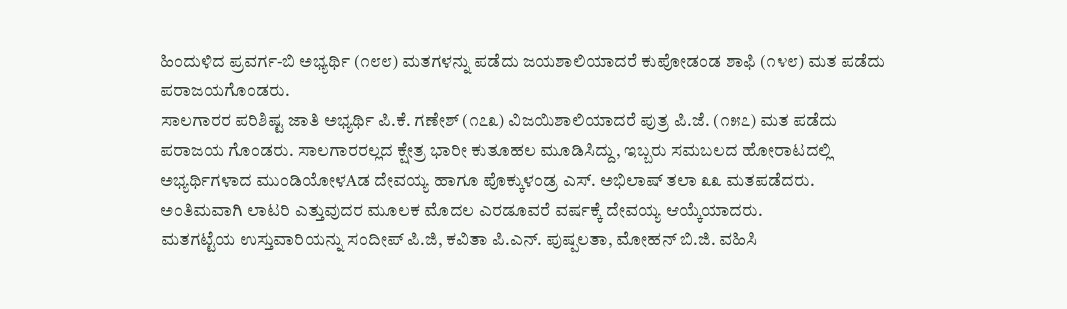ಹಿಂದುಳಿದ ಪ್ರವರ್ಗ-ಬಿ ಅಭ್ಯರ್ಥಿ (೧೮೮) ಮತಗಳನ್ನು ಪಡೆದು ಜಯಶಾಲಿಯಾದರೆ ಕುಪೋಡಂಡ ಶಾಫಿ (೧೪೮) ಮತ ಪಡೆದು ಪರಾಜಯಗೊಂಡರು.
ಸಾಲಗಾರರ ಪರಿಶಿಷ್ಟ ಜಾತಿ ಅಭ್ಯರ್ಥಿ ಪಿ.ಕೆ. ಗಣೇಶ್ (೧೭೩) ವಿಜಯಿಶಾಲಿಯಾದರೆ ಪುತ್ರ ಪಿ.ಜೆ. (೧೫೭) ಮತ ಪಡೆದು ಪರಾಜಯ ಗೊಂಡರು. ಸಾಲಗಾರರಲ್ಲದ ಕ್ಷೇತ್ರ ಭಾರೀ ಕುತೂಹಲ ಮೂಡಿಸಿದ್ದು, ಇಬ್ಬರು ಸಮಬಲದ ಹೋರಾಟದಲ್ಲಿ ಅಭ್ಯರ್ಥಿಗಳಾದ ಮುಂಡಿಯೋಳAಡ ದೇವಯ್ಯ ಹಾಗೂ ಪೊಕ್ಕುಳಂಡ್ರ ಎಸ್. ಅಭಿಲಾಷ್ ತಲಾ ೩೩ ಮತಪಡೆದರು. ಅಂತಿಮವಾಗಿ ಲಾಟರಿ ಎತ್ತುವುದರ ಮೂಲಕ ಮೊದಲ ಎರಡೂವರೆ ವರ್ಷಕ್ಕೆ ದೇವಯ್ಯ ಆಯ್ಕೆಯಾದರು.
ಮತಗಟ್ಟೆಯ ಉಸ್ತುವಾರಿಯನ್ನು ಸಂದೀಪ್ ಪಿ.ಜಿ, ಕವಿತಾ ಪಿ.ಎನ್. ಪುಷ್ಪಲತಾ, ಮೋಹನ್ ಬಿ.ಜಿ. ವಹಿಸಿ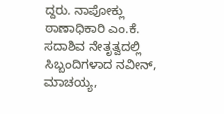ದ್ದರು. ನಾಪೋಕ್ಲು ಠಾಣಾಧಿಕಾರಿ ಎಂ.ಕೆ. ಸದಾಶಿವ ನೇತೃತ್ವದಲ್ಲಿ ಸಿಬ್ಬಂದಿಗಳಾದ ನವೀನ್, ಮಾಚಯ್ಯ,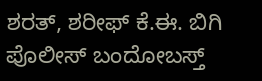ಶರತ್, ಶರೀಫ್ ಕೆ.ಈ. ಬಿಗಿ ಪೊಲೀಸ್ ಬಂದೋಬಸ್ತ್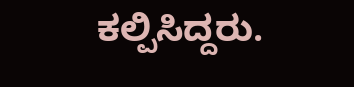ಕಲ್ಪಿಸಿದ್ದರು.